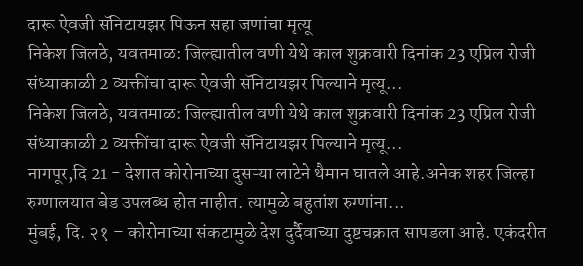दारू ऐवजी सॅनिटायझर पिऊन सहा जणांचा मृत्यू
निकेश जिलठे, यवतमाळ: जिल्ह्यातील वणी येथे काल शुक्रवारी दिनांक 23 एप्रिल रोजी संध्याकाळी 2 व्यक्तींचा दारू ऐवजी सॅनिटायझर पिल्याने मृत्यू...
निकेश जिलठे, यवतमाळ: जिल्ह्यातील वणी येथे काल शुक्रवारी दिनांक 23 एप्रिल रोजी संध्याकाळी 2 व्यक्तींचा दारू ऐवजी सॅनिटायझर पिल्याने मृत्यू...
नागपूर,दि 21 - देशात कोरोनाच्या दुसऱ्या लाटेने थैमान घातले आहे.अनेक शहर जिल्हा रुग्णालयात बेड उपलब्ध होत नाहीत. त्यामुळे बहुतांश रुग्णांना...
मुंबई, दि. २१ – कोरोनाच्या संकटामुळे देश दुर्दैवाच्या दुष्टचक्रात सापडला आहे. एकंदरीत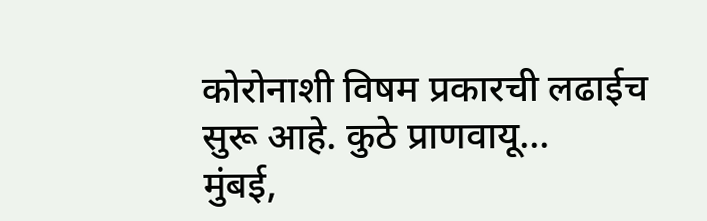कोरोनाशी विषम प्रकारची लढाईच सुरू आहे. कुठे प्राणवायू...
मुंबई,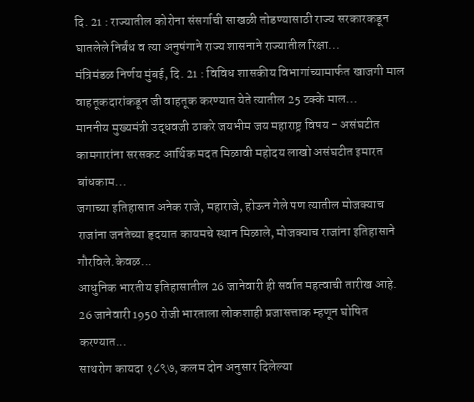दि. 21 : राज्यातील कोरोना संसर्गाची साखळी तोडण्यासाठी राज्य सरकारकडून घातलेले निर्बंध व त्या अनुषंगाने राज्य शासनाने राज्यातील रिक्षा...
मंत्रिमंडळ निर्णय मुंबई, दि. 21 : विविध शासकीय विभागांच्यामार्फत खाजगी माल वाहतूकदारांकडून जी वाहतूक करण्यात येते त्यातील 25 टक्के माल...
माननीय मुख्यमंत्री उद्धवजी ठाकरे जयभीम जय महाराष्ट्र विषय - असंघटीत कामगारांना सरसकट आर्थिक मदत मिळावी महोदय लाखो असंघटीत इमारत बांधकाम...
जगाच्या इतिहासात अनेक राजे, महाराजे, होऊन गेले पण त्यातील मोजक्याच राजांना जनतेच्या हृदयात कायमचे स्थान मिळाले, मोजक्याच राजांना इतिहासाने गौरविले.केवळ...
आधुनिक भारतीय इतिहासातील 26 जानेवारी ही सर्वात महत्वाची तारीख आहे. 26 जानेवारी 1950 रोजी भारताला लोकशाही प्रजासत्ताक म्हणून घोषित करण्यात...
साथरोग कायदा १८९७, कलम दोन अनुसार दिलेल्या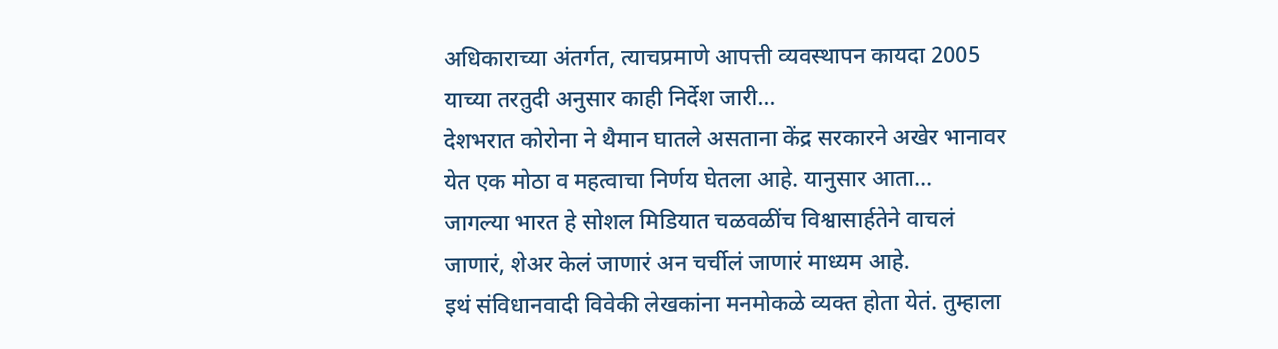अधिकाराच्या अंतर्गत, त्याचप्रमाणे आपत्ती व्यवस्थापन कायदा 2005 याच्या तरतुदी अनुसार काही निर्देश जारी...
देशभरात कोरोना ने थैमान घातले असताना केंद्र सरकारने अखेर भानावर येत एक मोठा व महत्वाचा निर्णय घेतला आहे. यानुसार आता...
जागल्या भारत हे सोशल मिडियात चळवळींच विश्वासार्हतेने वाचलं जाणारं, शेअर केलं जाणारं अन चर्चीलं जाणारं माध्यम आहे.
इथं संविधानवादी विवेकी लेखकांना मनमोकळे व्यक्त होता येतं. तुम्हाला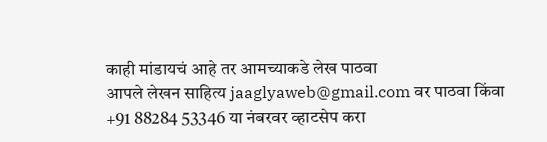काही मांडायचं आहे तर आमच्याकडे लेख पाठवा
आपले लेखन साहित्य jaaglyaweb@gmail.com वर पाठवा किंवा +91 88284 53346 या नंबरवर व्हाटसेप करा